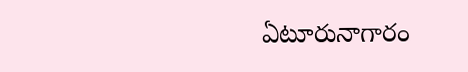ఏటూరునాగారం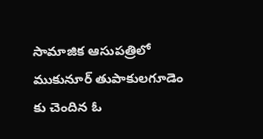సామాజిక ఆసుపత్రిలో ముకునూర్ తుపాకులగూడెం కు చెందిన ఓ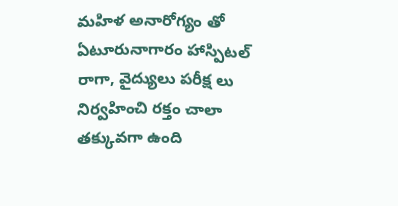మహిళ అనారోగ్యం తో ఏటూరునాగారం హాస్పిటల్ రాగా, వైద్యులు పరీక్ష లు నిర్వహించి రక్తం చాలా తక్కువగా ఉంది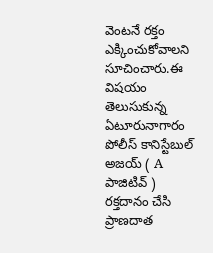వెంటనే రక్తం ఎక్కించుకోవాలని సూచించారు.ఈ విషయం తెలుసుకున్న ఏటూరునాగారం పోలీస్ కానిస్టేబుల్ అజయ్ ( A పాజిటివ్ ) రక్తదానం చేసి ప్రాణదాత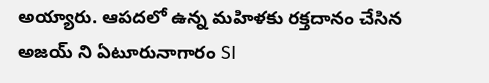అయ్యారు. ఆపదలో ఉన్న మహిళకు రక్తదానం చేసిన అజయ్ ని ఏటూరునాగారం SI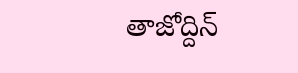తాజోద్దిన్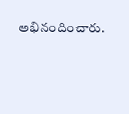అభినందించారు.